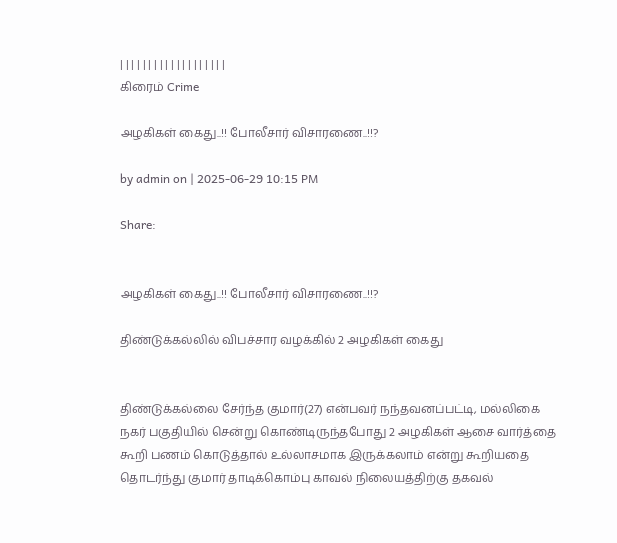| | | | | | | | | | | | | | | | | | |
கிரைம் Crime

அழகிகள் கைது..!! போலீசார் விசாரணை..!!?

by admin on | 2025-06-29 10:15 PM

Share:


அழகிகள் கைது..!! போலீசார் விசாரணை..!!?

திண்டுக்கல்லில் விபச்சார வழக்கில் 2 அழகிகள் கைது


திண்டுக்கல்லை சேர்ந்த குமார்(27) என்பவர் நந்தவனப்பட்டி, மல்லிகை நகர் பகுதியில் சென்று கொண்டிருந்தபோது 2 அழகிகள் ஆசை வார்த்தை கூறி பணம் கொடுத்தால் உல்லாசமாக இருக்கலாம் என்று கூறியதை தொடர்ந்து குமார் தாடிக்கொம்பு காவல் நிலையத்திற்கு தகவல்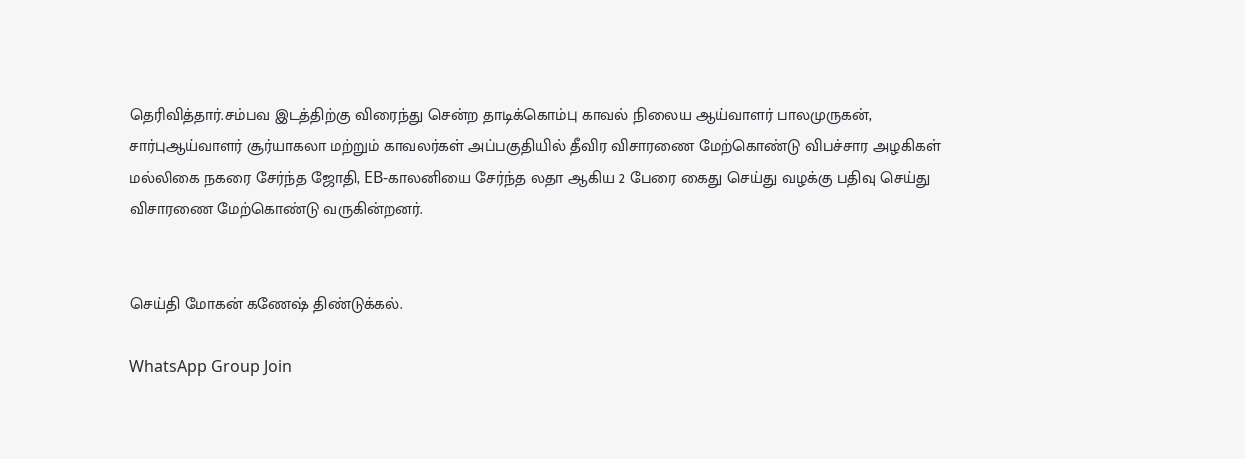தெரிவித்தார்.சம்பவ இடத்திற்கு விரைந்து சென்ற தாடிக்கொம்பு காவல் நிலைய ஆய்வாளர் பாலமுருகன், சார்புஆய்வாளர் சூர்யாகலா மற்றும் காவலர்கள் அப்பகுதியில் தீவிர விசாரணை மேற்கொண்டு விபச்சார அழகிகள் மல்லிகை நகரை சேர்ந்த ஜோதி, EB-காலனியை சேர்ந்த லதா ஆகிய 2 பேரை கைது செய்து வழக்கு பதிவு செய்து விசாரணை மேற்கொண்டு வருகின்றனர்.


செய்தி மோகன் கணேஷ் திண்டுக்கல்.

WhatsApp Group Join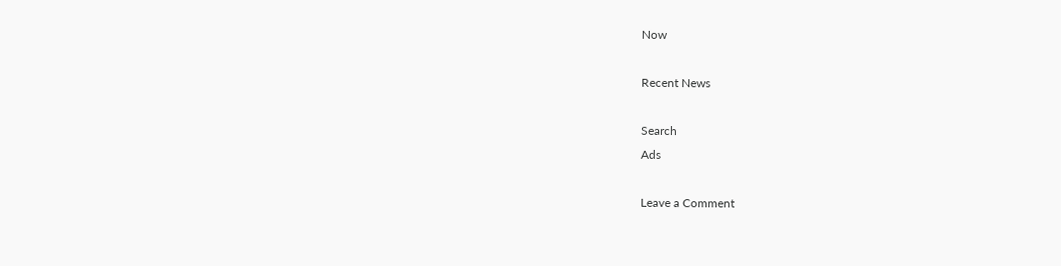Now

Recent News

Search
Ads

Leave a Comment